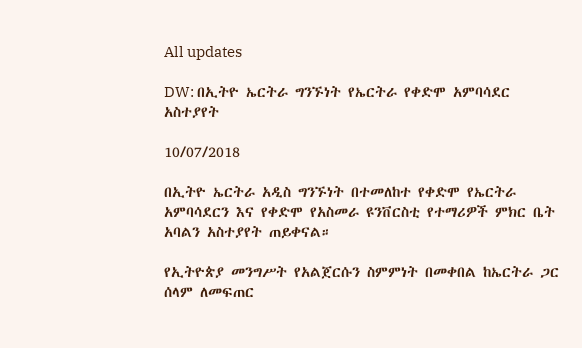All updates

DW: በኢትዮ ኤርትራ ግንኙነት የኤርትራ የቀድሞ አምባሳደር አስተያየት

10/07/2018

በኢትዮ ኤርትራ አዲስ ግንኙነት በተመለከተ የቀድሞ የኤርትራ አምባሳደርን እና የቀድሞ የአስመራ ዩንቨርስቲ የተማሪዎች ምክር ቤት አባልን አስተያየት ጠይቀናል።

የኢትዮጵያ መንግሥት የአልጀርሱን ስምምነት በመቀበል ከኤርትራ ጋር ሰላም ለመፍጠር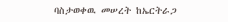ባስታወቀዉ መሠረት ከኤርትራጋ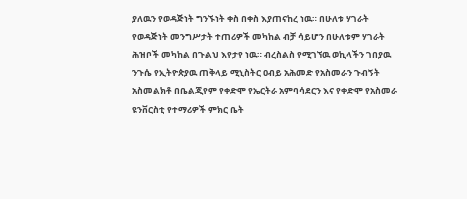ያለዉን የወዳጅነት ግንኙነት ቀስ በቀስ እያጠናከረ ነዉ። በሁለቱ ሃገራት የወዳጅነት መንግሥታት ተጠሪዎች መካከል ብቻ ሳይሆን በሁለቱም ሃገራት ሕዝቦች መካከል በጉልህ እየታየ ነዉ። ብረስልስ የሚገኘዉ ወኪላችን ገበያዉ ንጉሴ የኢትዮጵያዉ ጠቅላይ ሚኒስትር ዐብይ አሕመድ የአስመራን ጉብኝት አስመልክቶ በቤልጂየም የቀድሞ የኤርትራ አምባሳደርን እና የቀድሞ የአስመራ ዩንቨርስቲ የተማሪዎች ምክር ቤት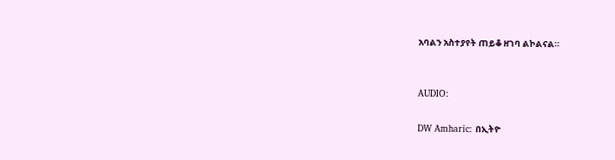አባልን አስተያየት ጠይቆ ዘገባ ልኮልናል።


AUDIO:

DW Amharic: በኢትዮ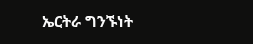ኤርትራ ግንኙነት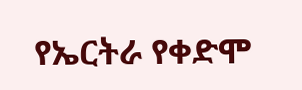የኤርትራ የቀድሞ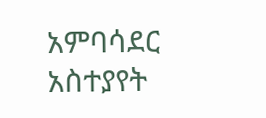አምባሳደር አስተያየት